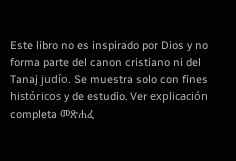Este libro no es inspirado por Dios y no forma parte del canon cristiano ni del Tanaj judío. Se muestra solo con fines históricos y de estudio. Ver explicación completa መጽሐፈ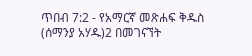ጥበብ 7:2 - የአማርኛ መጽሐፍ ቅዱስ (ሰማንያ አሃዱ)2 በመገናኘት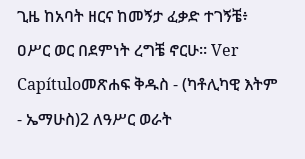ጊዜ ከአባት ዘርና ከመኝታ ፈቃድ ተገኝቼ፥ ዐሥር ወር በደምነት ረግቼ ኖርሁ። Ver Capítuloመጽሐፍ ቅዱስ - (ካቶሊካዊ እትም - ኤማሁስ)2 ለዓሥር ወራት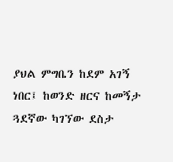ያህል ምግቤን ከደም አገኝ ነበር፤ ከወንድ ዘርና ከመኝታ ጓደኛው ካገኘው ደስታ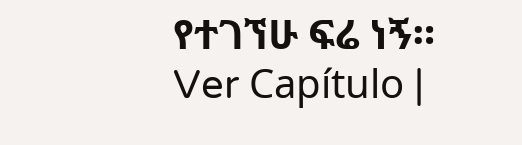የተገኘሁ ፍሬ ነኝ። Ver Capítulo |